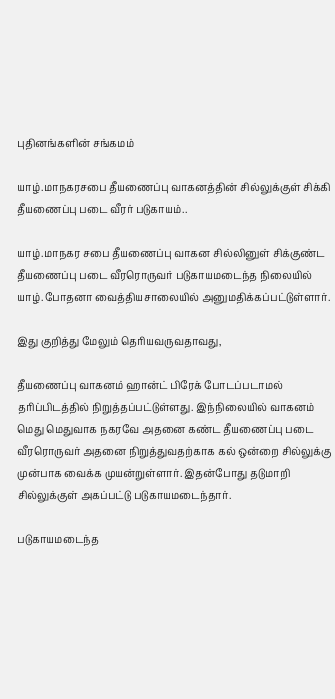புதினங்களின் சங்கமம்

யாழ்.மாநகரசபை தீயணைப்பு வாகனத்தின் சில்லுக்குள் சிக்கி தீயணைப்பு படை வீரர் படுகாயம்..

யாழ்.மாநகர சபை தீயணைப்பு வாகன சில்லினுள் சிக்குண்ட தீயணைப்பு படை வீரரொருவர் படுகாயமடைந்த நிலையில் யாழ்.போதனா வைத்தியசாலையில் அனுமதிக்கப்பட்டுள்ளார்.

இது குறித்து மேலும் தெரியவருவதாவது,

தீயணைப்பு வாகனம் ஹான்ட் பிரேக் போடப்படாமல் தரிப்பிடத்தில் நிறுத்தப்பட்டுள்ளது. இந்நிலையில் வாகனம் மெது மெதுவாக நகரவே அதனை கண்ட தீயணைப்பு படை வீரரொருவர் அதனை நிறுத்துவதற்காக கல் ஒன்றை சில்லுக்கு முன்பாக வைக்க முயன்றுள்ளார். இதன்போது தடுமாறி சில்லுக்குள் அகப்பட்டு படுகாயமடைந்தார்.

படுகாயமடைந்த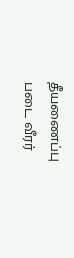தீயணைப்பு படை வீரர்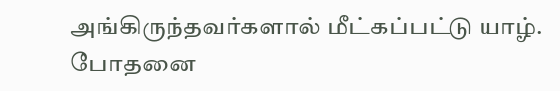அங்கிருந்தவர்களால் மீட்கப்பட்டு யாழ். போதனை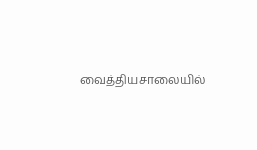வைத்தியசாலையில்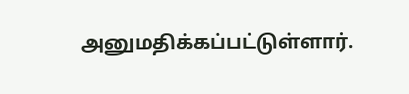அனுமதிக்கப்பட்டுள்ளார்.